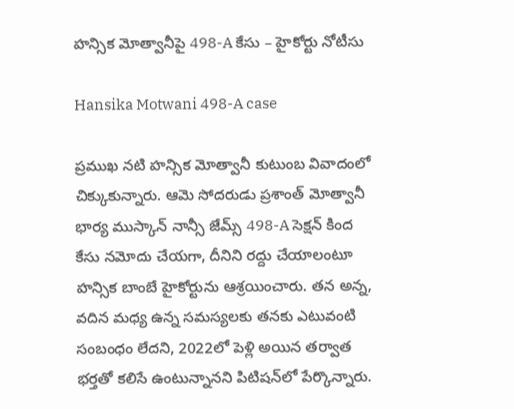హన్సిక మోత్వానీపై 498-A కేసు – హైకోర్టు నోటీసు

Hansika Motwani 498-A case

ప్రముఖ నటి హన్సిక మోత్వానీ కుటుంబ వివాదంలో చిక్కుకున్నారు. ఆమె సోదరుడు ప్రశాంత్ మోత్వానీ భార్య ముస్కాన్ నాన్సీ జేమ్స్ 498-A సెక్షన్‌ కింద కేసు నమోదు చేయగా, దీనిని రద్దు చేయాలంటూ హన్సిక బాంబే హైకోర్టును ఆశ్రయించారు. తన అన్న, వదిన మధ్య ఉన్న సమస్యలకు తనకు ఎటువంటి సంబంధం లేదని, 2022లో పెళ్లి అయిన తర్వాత భర్తతో కలిసే ఉంటున్నానని పిటిషన్‌లో పేర్కొన్నారు.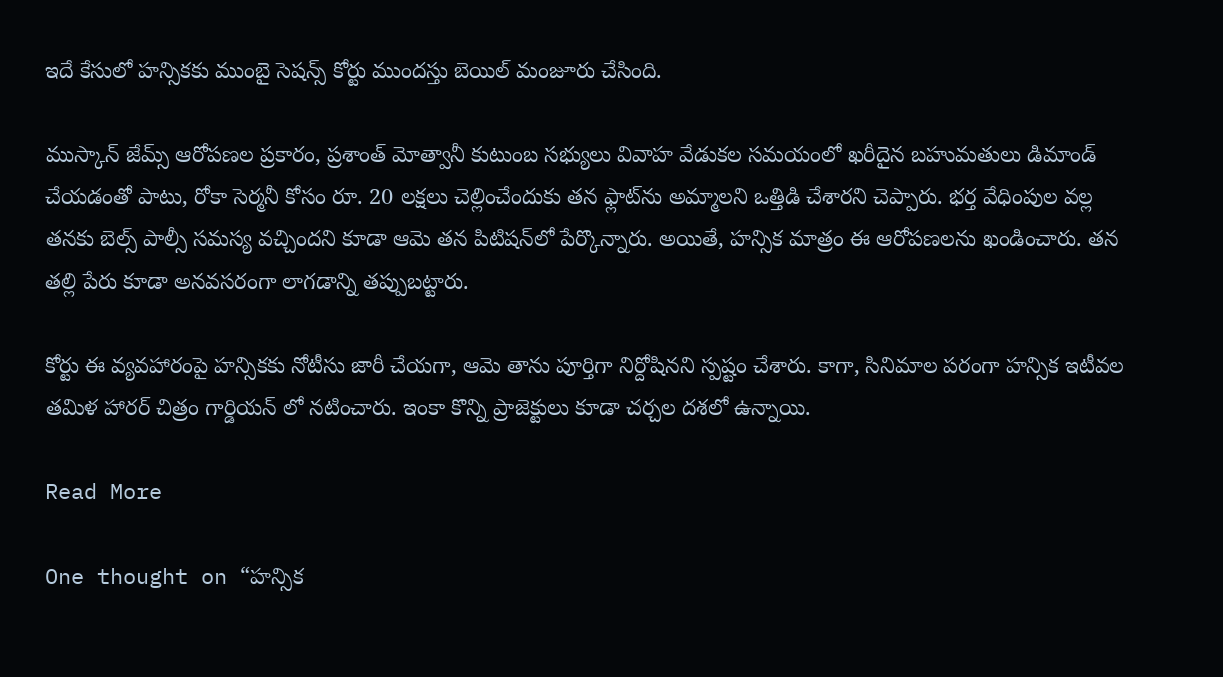ఇదే కేసులో హన్సికకు ముంబై సెషన్స్ కోర్టు ముందస్తు బెయిల్ మంజూరు చేసింది.

ముస్కాన్ జేమ్స్ ఆరోపణల ప్రకారం, ప్రశాంత్ మోత్వానీ కుటుంబ సభ్యులు వివాహ వేడుకల సమయంలో ఖరీదైన బహుమతులు డిమాండ్ చేయడంతో పాటు, రోకా సెర్మనీ కోసం రూ. 20 లక్షలు చెల్లించేందుకు తన ఫ్లాట్‌ను అమ్మాలని ఒత్తిడి చేశారని చెప్పారు. భర్త వేధింపుల వల్ల తనకు బెల్స్ పాల్సీ సమస్య వచ్చిందని కూడా ఆమె తన పిటిషన్‌లో పేర్కొన్నారు. అయితే, హన్సిక మాత్రం ఈ ఆరోపణలను ఖండించారు. తన తల్లి పేరు కూడా అనవసరంగా లాగడాన్ని తప్పుబట్టారు.

కోర్టు ఈ వ్యవహారంపై హన్సికకు నోటీసు జారీ చేయగా, ఆమె తాను పూర్తిగా నిర్దోషినని స్పష్టం చేశారు. కాగా, సినిమాల పరంగా హన్సిక ఇటీవల తమిళ హారర్ చిత్రం గార్డియన్ లో నటించారు. ఇంకా కొన్ని ప్రాజెక్టులు కూడా చర్చల దశలో ఉన్నాయి.

Read More

One thought on “హన్సిక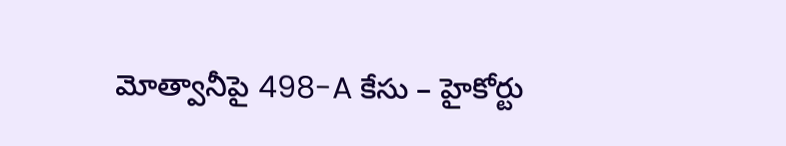మోత్వానీపై 498-A కేసు – హైకోర్టు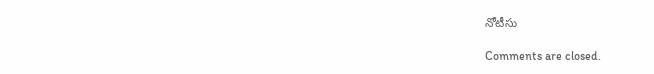నోటీసు

Comments are closed.